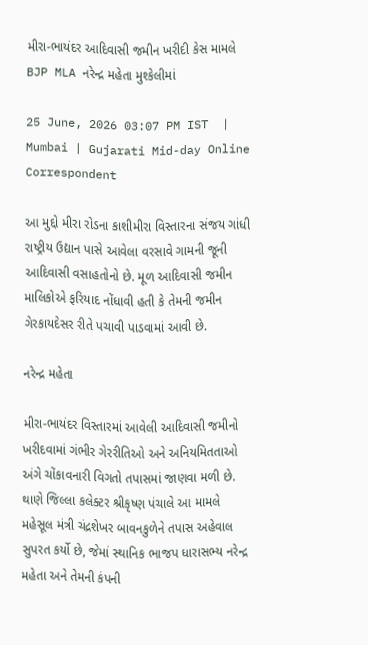મીરા-ભાયંદર આદિવાસી જમીન ખરીદી કેસ મામલે BJP MLA નરેન્દ્ર મહેતા મુશ્કેલીમાં

25 June, 2026 03:07 PM IST  |  Mumbai | Gujarati Mid-day Online Correspondent

આ મુદ્દો મીરા રોડના કાશીમીરા વિસ્તારના સંજય ગાંધી રાષ્ટ્રીય ઉદ્યાન પાસે આવેલા વરસાવે ગામની જૂની આદિવાસી વસાહતોનો છે. મૂળ આદિવાસી જમીન માલિકોએ ફરિયાદ નોંધાવી હતી કે તેમની જમીન ગેરકાયદેસર રીતે પચાવી પાડવામાં આવી છે.

નરેન્દ્ર મહેતા

મીરા-ભાયંદર વિસ્તારમાં આવેલી આદિવાસી જમીનો ખરીદવામાં ગંભીર ગેરરીતિઓ અને અનિયમિતતાઓ અંગે ચોંકાવનારી વિગતો તપાસમાં જાણવા મળી છે. થાણે જિલ્લા કલેક્ટર શ્રીકૃષ્ણ પંચાલે આ મામલે મહેસૂલ મંત્રી ચંદ્રશેખર બાવનકુળેને તપાસ અહેવાલ સુપરત કર્યો છે, જેમાં સ્થાનિક ભાજપ ધારાસભ્ય નરેન્દ્ર મહેતા અને તેમની કંપની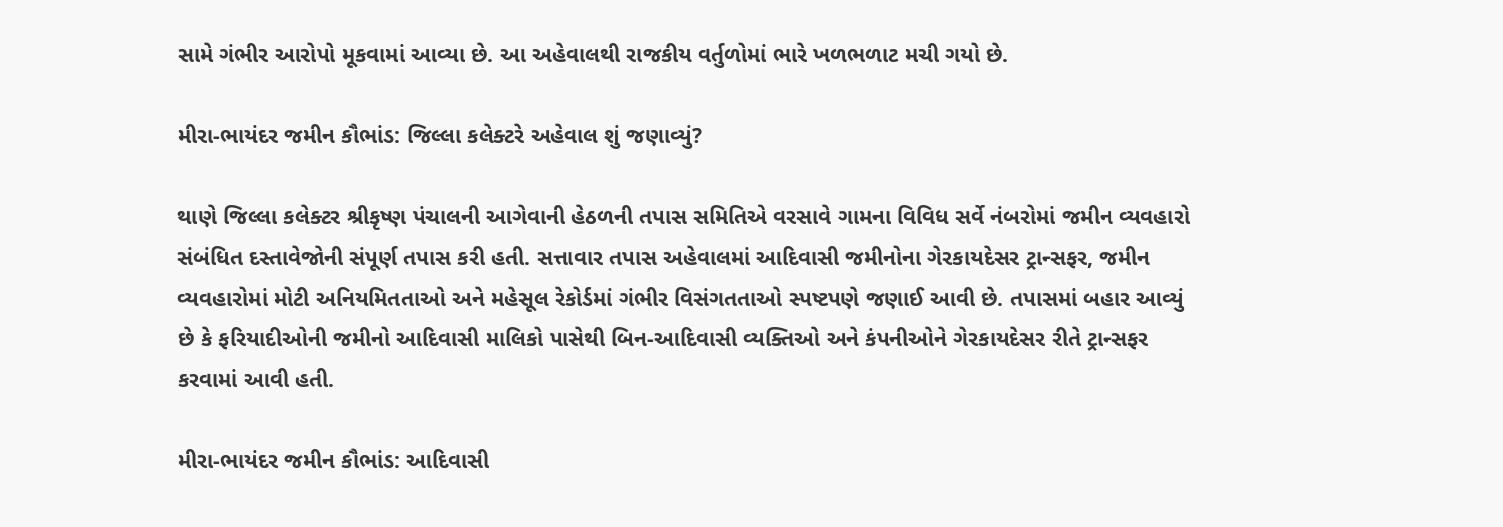સામે ગંભીર આરોપો મૂકવામાં આવ્યા છે. આ અહેવાલથી રાજકીય વર્તુળોમાં ભારે ખળભળાટ મચી ગયો છે.

મીરા-ભાયંદર જમીન કૌભાંડ: જિલ્લા કલેક્ટરે અહેવાલ શું જણાવ્યું?

થાણે જિલ્લા કલેક્ટર શ્રીકૃષ્ણ પંચાલની આગેવાની હેઠળની તપાસ સમિતિએ વરસાવે ગામના વિવિધ સર્વે નંબરોમાં જમીન વ્યવહારો સંબંધિત દસ્તાવેજોની સંપૂર્ણ તપાસ કરી હતી. સત્તાવાર તપાસ અહેવાલમાં આદિવાસી જમીનોના ગેરકાયદેસર ટ્રાન્સફર, જમીન વ્યવહારોમાં મોટી અનિયમિતતાઓ અને મહેસૂલ રેકોર્ડમાં ગંભીર વિસંગતતાઓ સ્પષ્ટપણે જણાઈ આવી છે. તપાસમાં બહાર આવ્યું છે કે ફરિયાદીઓની જમીનો આદિવાસી માલિકો પાસેથી બિન-આદિવાસી વ્યક્તિઓ અને કંપનીઓને ગેરકાયદેસર રીતે ટ્રાન્સફર કરવામાં આવી હતી.

મીરા-ભાયંદર જમીન કૌભાંડ: આદિવાસી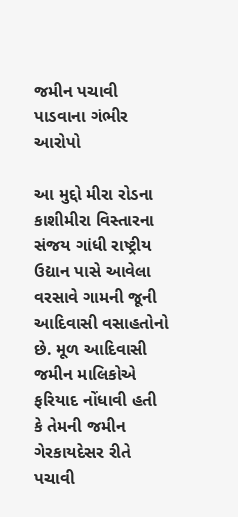જમીન પચાવી પાડવાના ગંભીર આરોપો

આ મુદ્દો મીરા રોડના કાશીમીરા વિસ્તારના સંજય ગાંધી રાષ્ટ્રીય ઉદ્યાન પાસે આવેલા વરસાવે ગામની જૂની આદિવાસી વસાહતોનો છે. મૂળ આદિવાસી જમીન માલિકોએ ફરિયાદ નોંધાવી હતી કે તેમની જમીન ગેરકાયદેસર રીતે પચાવી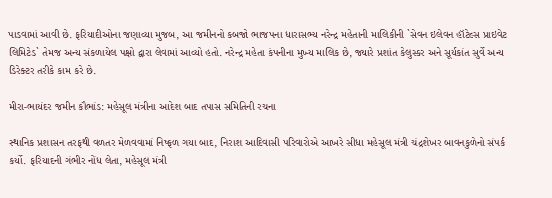પાડવામાં આવી છે. ફરિયાદીઓના જણાવ્યા મુજબ, આ જમીનનો કબજો ભાજપના ધારાસભ્ય નરેન્દ્ર મહેતાની માલિકીની `સેવન ઇલેવન હૉટેલ્સ પ્રાઇવેટ લિમિટેડ` તેમજ અન્ય સંકળાયેલ પક્ષો દ્વારા લેવામાં આવ્યો હતો. નરેન્દ્ર મહેતા કંપનીના મુખ્ય માલિક છે, જ્યારે પ્રશાંત કેલુસ્કર અને સૂર્યકાંત સુર્વે અન્ય ડિરેક્ટર તરીકે કામ કરે છે.

મીરા-ભાયંદર જમીન કૌભાંડ: મહેસૂલ મંત્રીના આદેશ બાદ તપાસ સમિતિની રચના

સ્થાનિક પ્રશાસન તરફથી વળતર મેળવવામાં નિષ્ફળ ગયા બાદ, નિરાશ આદિવાસી પરિવારોએ આખરે સીધા મહેસૂલ મંત્રી ચંદ્રશેખર બાવનકુળેનો સંપર્ક કર્યો. ફરિયાદની ગંભીર નોંધ લેતા, મહેસૂલ મંત્રી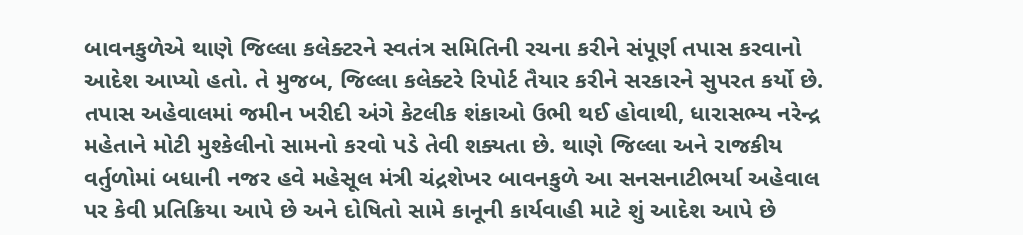બાવનકુળેએ થાણે જિલ્લા કલેક્ટરને સ્વતંત્ર સમિતિની રચના કરીને સંપૂર્ણ તપાસ કરવાનો આદેશ આપ્યો હતો. તે મુજબ, જિલ્લા કલેક્ટરે રિપોર્ટ તૈયાર કરીને સરકારને સુપરત કર્યો છે. તપાસ અહેવાલમાં જમીન ખરીદી અંગે કેટલીક શંકાઓ ઉભી થઈ હોવાથી, ધારાસભ્ય નરેન્દ્ર મહેતાને મોટી મુશ્કેલીનો સામનો કરવો પડે તેવી શક્યતા છે. થાણે જિલ્લા અને રાજકીય વર્તુળોમાં બધાની નજર હવે મહેસૂલ મંત્રી ચંદ્રશેખર બાવનકુળે આ સનસનાટીભર્યા અહેવાલ પર કેવી પ્રતિક્રિયા આપે છે અને દોષિતો સામે કાનૂની કાર્યવાહી માટે શું આદેશ આપે છે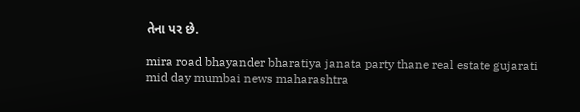તેના પર છે.

mira road bhayander bharatiya janata party thane real estate gujarati mid day mumbai news maharashtra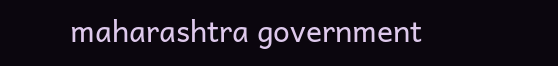maharashtra government